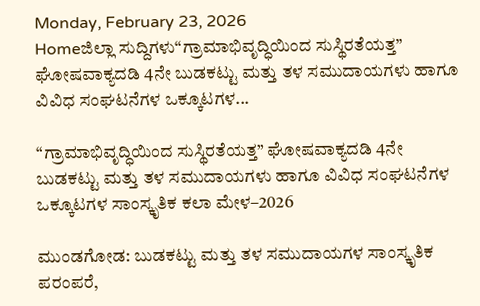Monday, February 23, 2026
Homeಜಿಲ್ಲಾ ಸುದ್ದಿಗಳು“ಗ್ರಾಮಾಭಿವೃದ್ಧಿಯಿಂದ ಸುಸ್ಥಿರತೆಯತ್ತ” ಘೋಷವಾಕ್ಯದಡಿ 4ನೇ ಬುಡಕಟ್ಟು ಮತ್ತು ತಳ ಸಮುದಾಯಗಳು ಹಾಗೂ ವಿವಿಧ ಸಂಘಟನೆಗಳ ಒಕ್ಕೂಟಗಳ...

“ಗ್ರಾಮಾಭಿವೃದ್ಧಿಯಿಂದ ಸುಸ್ಥಿರತೆಯತ್ತ” ಘೋಷವಾಕ್ಯದಡಿ 4ನೇ ಬುಡಕಟ್ಟು ಮತ್ತು ತಳ ಸಮುದಾಯಗಳು ಹಾಗೂ ವಿವಿಧ ಸಂಘಟನೆಗಳ ಒಕ್ಕೂಟಗಳ ಸಾಂಸ್ಕೃತಿಕ ಕಲಾ ಮೇಳ–2026

ಮುಂಡಗೋಡ: ಬುಡಕಟ್ಟು ಮತ್ತು ತಳ ಸಮುದಾಯಗಳ ಸಾಂಸ್ಕೃತಿಕ ಪರಂಪರೆ,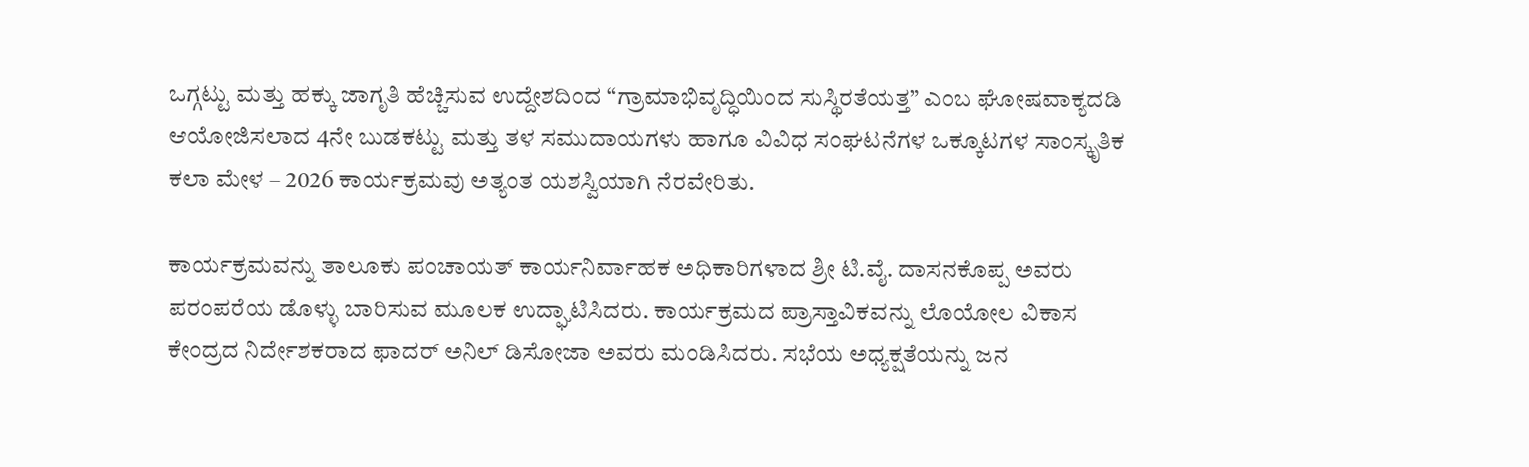ಒಗ್ಗಟ್ಟು ಮತ್ತು ಹಕ್ಕು ಜಾಗೃತಿ ಹೆಚ್ಚಿಸುವ ಉದ್ದೇಶದಿಂದ “ಗ್ರಾಮಾಭಿವೃದ್ಧಿಯಿಂದ ಸುಸ್ಥಿರತೆಯತ್ತ” ಎಂಬ ಘೋಷವಾಕ್ಯದಡಿ ಆಯೋಜಿಸಲಾದ 4ನೇ ಬುಡಕಟ್ಟು ಮತ್ತು ತಳ ಸಮುದಾಯಗಳು ಹಾಗೂ ವಿವಿಧ ಸಂಘಟನೆಗಳ ಒಕ್ಕೂಟಗಳ ಸಾಂಸ್ಕೃತಿಕ ಕಲಾ ಮೇಳ – 2026 ಕಾರ್ಯಕ್ರಮವು ಅತ್ಯಂತ ಯಶಸ್ವಿಯಾಗಿ ನೆರವೇರಿತು.

ಕಾರ್ಯಕ್ರಮವನ್ನು ತಾಲೂಕು ಪಂಚಾಯತ್ ಕಾರ್ಯನಿರ್ವಾಹಕ ಅಧಿಕಾರಿಗಳಾದ ಶ್ರೀ ಟಿ.ವೈ. ದಾಸನಕೊಪ್ಪ ಅವರು ಪರಂಪರೆಯ ಡೊಳ್ಳು ಬಾರಿಸುವ ಮೂಲಕ ಉದ್ಘಾಟಿಸಿದರು. ಕಾರ್ಯಕ್ರಮದ ಪ್ರಾಸ್ತಾವಿಕವನ್ನು ಲೊಯೋಲ ವಿಕಾಸ ಕೇಂದ್ರದ ನಿರ್ದೇಶಕರಾದ ಫಾದರ್ ಅನಿಲ್ ಡಿಸೋಜಾ ಅವರು ಮಂಡಿಸಿದರು. ಸಭೆಯ ಅಧ್ಯಕ್ಷತೆಯನ್ನು ಜನ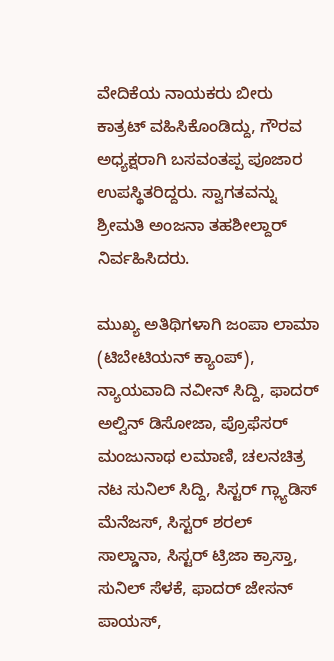ವೇದಿಕೆಯ ನಾಯಕರು ಬೀರು ಕಾತ್ರಟ್ ವಹಿಸಿಕೊಂಡಿದ್ದು, ಗೌರವ ಅಧ್ಯಕ್ಷರಾಗಿ ಬಸವಂತಪ್ಪ ಪೂಜಾರ ಉಪಸ್ಥಿತರಿದ್ದರು. ಸ್ವಾಗತವನ್ನು ಶ್ರೀಮತಿ ಅಂಜನಾ ತಹಶೀಲ್ದಾರ್ ನಿರ್ವಹಿಸಿದರು.

ಮುಖ್ಯ ಅತಿಥಿಗಳಾಗಿ ಜಂಪಾ ಲಾಮಾ (ಟಿಬೇಟಿಯನ್ ಕ್ಯಾಂಪ್), ನ್ಯಾಯವಾದಿ ನವೀನ್ ಸಿದ್ದಿ, ಫಾದರ್ ಅಲ್ವಿನ್ ಡಿಸೋಜಾ, ಪ್ರೊಫೆಸರ್ ಮಂಜುನಾಥ ಲಮಾಣಿ, ಚಲನಚಿತ್ರ ನಟ ಸುನಿಲ್ ಸಿದ್ದಿ, ಸಿಸ್ಟರ್ ಗ್ಲ್ಯಾಡಿಸ್ ಮೆನೆಜಸ್, ಸಿಸ್ಟರ್ ಶರಲ್ ಸಾಲ್ಡಾನಾ, ಸಿಸ್ಟರ್ ಟ್ರಿಜಾ ಕ್ರಾಸ್ತಾ, ಸುನಿಲ್ ಸೆಳಕೆ, ಫಾದರ್ ಜೇಸನ್ ಪಾಯಸ್,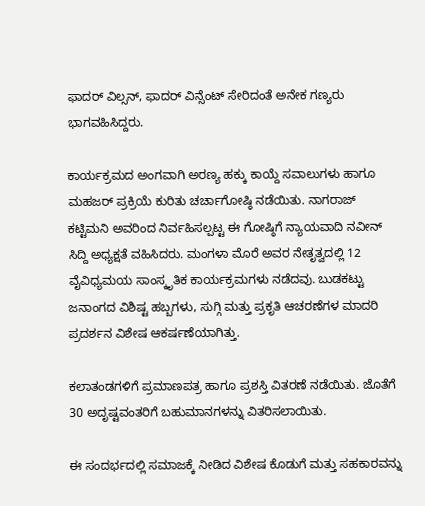ಫಾದರ್ ವಿಲ್ಸನ್, ಫಾದರ್ ವಿನ್ಸೆಂಟ್ ಸೇರಿದಂತೆ ಅನೇಕ ಗಣ್ಯರು ಭಾಗವಹಿಸಿದ್ದರು.

ಕಾರ್ಯಕ್ರಮದ ಅಂಗವಾಗಿ ಅರಣ್ಯ ಹಕ್ಕು ಕಾಯ್ದೆ ಸವಾಲುಗಳು ಹಾಗೂ ಮಹಜರ್ ಪ್ರಕ್ರಿಯೆ ಕುರಿತು ಚರ್ಚಾಗೋಷ್ಠಿ ನಡೆಯಿತು. ನಾಗರಾಜ್ ಕಟ್ಟಿಮನಿ ಅವರಿಂದ ನಿರ್ವಹಿಸಲ್ಪಟ್ಟ ಈ ಗೋಷ್ಠಿಗೆ ನ್ಯಾಯವಾದಿ ನವೀನ್ ಸಿದ್ದಿ ಅಧ್ಯಕ್ಷತೆ ವಹಿಸಿದರು. ಮಂಗಳಾ ಮೊರೆ ಅವರ ನೇತೃತ್ವದಲ್ಲಿ 12 ವೈವಿಧ್ಯಮಯ ಸಾಂಸ್ಕೃತಿಕ ಕಾರ್ಯಕ್ರಮಗಳು ನಡೆದವು. ಬುಡಕಟ್ಟು ಜನಾಂಗದ ವಿಶಿಷ್ಟ ಹಬ್ಬಗಳು, ಸುಗ್ಗಿ ಮತ್ತು ಪ್ರಕೃತಿ ಆಚರಣೆಗಳ ಮಾದರಿ ಪ್ರದರ್ಶನ ವಿಶೇಷ ಆಕರ್ಷಣೆಯಾಗಿತ್ತು.

ಕಲಾತಂಡಗಳಿಗೆ ಪ್ರಮಾಣಪತ್ರ ಹಾಗೂ ಪ್ರಶಸ್ತಿ ವಿತರಣೆ ನಡೆಯಿತು. ಜೊತೆಗೆ 30 ಅದೃಷ್ಟವಂತರಿಗೆ ಬಹುಮಾನಗಳನ್ನು ವಿತರಿಸಲಾಯಿತು.

ಈ ಸಂದರ್ಭದಲ್ಲಿ ಸಮಾಜಕ್ಕೆ ನೀಡಿದ ವಿಶೇಷ ಕೊಡುಗೆ ಮತ್ತು ಸಹಕಾರವನ್ನು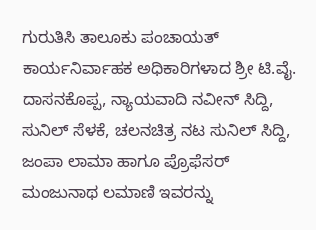ಗುರುತಿಸಿ ತಾಲೂಕು ಪಂಚಾಯತ್ ಕಾರ್ಯನಿರ್ವಾಹಕ ಅಧಿಕಾರಿಗಳಾದ ಶ್ರೀ ಟಿ.ವೈ. ದಾಸನಕೊಪ್ಪ, ನ್ಯಾಯವಾದಿ ನವೀನ್ ಸಿದ್ದಿ, ಸುನಿಲ್ ಸೆಳಕೆ, ಚಲನಚಿತ್ರ ನಟ ಸುನಿಲ್ ಸಿದ್ದಿ, ಜಂಪಾ ಲಾಮಾ ಹಾಗೂ ಪ್ರೊಫೆಸರ್ ಮಂಜುನಾಥ ಲಮಾಣಿ ಇವರನ್ನು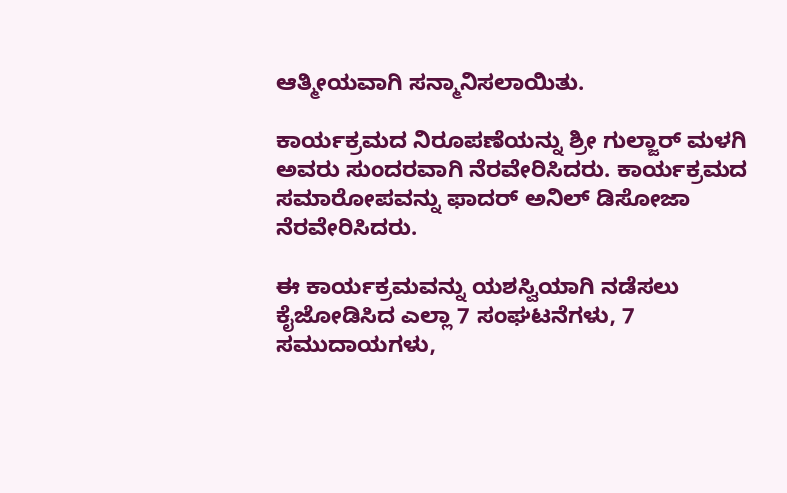ಆತ್ಮೀಯವಾಗಿ ಸನ್ಮಾನಿಸಲಾಯಿತು.

ಕಾರ್ಯಕ್ರಮದ ನಿರೂಪಣೆಯನ್ನು ಶ್ರೀ ಗುಲ್ಜಾರ್ ಮಳಗಿ ಅವರು ಸುಂದರವಾಗಿ ನೆರವೇರಿಸಿದರು. ಕಾರ್ಯಕ್ರಮದ ಸಮಾರೋಪವನ್ನು ಫಾದರ್ ಅನಿಲ್ ಡಿಸೋಜಾ ನೆರವೇರಿಸಿದರು.

ಈ ಕಾರ್ಯಕ್ರಮವನ್ನು ಯಶಸ್ವಿಯಾಗಿ ನಡೆಸಲು ಕೈಜೋಡಿಸಿದ ಎಲ್ಲಾ 7 ಸಂಘಟನೆಗಳು, 7 ಸಮುದಾಯಗಳು,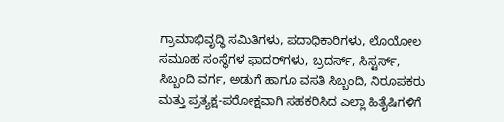ಗ್ರಾಮಾಭಿವೃದ್ಧಿ ಸಮಿತಿಗಳು, ಪದಾಧಿಕಾರಿಗಳು, ಲೊಯೋಲ ಸಮೂಹ ಸಂಸ್ಥೆಗಳ ಫಾದರ್‌ಗಳು, ಬ್ರದರ್ಸ್, ಸಿಸ್ಟರ್ಸ್, ಸಿಬ್ಬಂದಿ ವರ್ಗ, ಅಡುಗೆ ಹಾಗೂ ವಸತಿ ಸಿಬ್ಬಂದಿ, ನಿರೂಪಕರು ಮತ್ತು ಪ್ರತ್ಯಕ್ಷ-ಪರೋಕ್ಷವಾಗಿ ಸಹಕರಿಸಿದ ಎಲ್ಲಾ ಹಿತೈಷಿಗಳಿಗೆ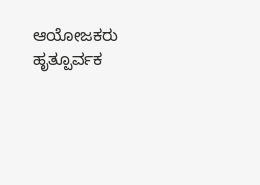ಆಯೋಜಕರು ಹೃತ್ಪೂರ್ವಕ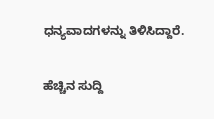ಧನ್ಯವಾದಗಳನ್ನು ತಿಳಿಸಿದ್ದಾರೆ.

ಹೆಚ್ಚಿನ ಸುದ್ದಿ